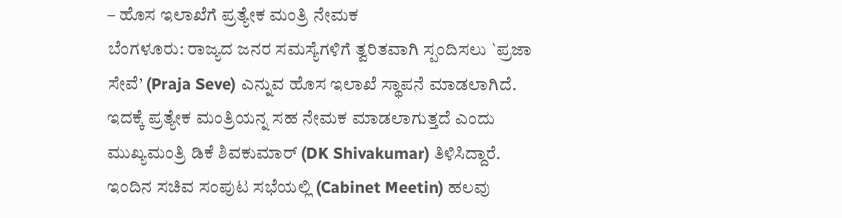– ಹೊಸ ಇಲಾಖೆಗೆ ಪ್ರತ್ಯೇಕ ಮಂತ್ರಿ ನೇಮಕ
ಬೆಂಗಳೂರು: ರಾಜ್ಯದ ಜನರ ಸಮಸ್ಯೆಗಳಿಗೆ ತ್ವರಿತವಾಗಿ ಸ್ಪಂದಿಸಲು `ಪ್ರಜಾ ಸೇವೆ’ (Praja Seve) ಎನ್ನುವ ಹೊಸ ಇಲಾಖೆ ಸ್ಥಾಪನೆ ಮಾಡಲಾಗಿದೆ. ಇದಕ್ಕೆ ಪ್ರತ್ಯೇಕ ಮಂತ್ರಿಯನ್ನ ಸಹ ನೇಮಕ ಮಾಡಲಾಗುತ್ತದೆ ಎಂದು ಮುಖ್ಯಮಂತ್ರಿ ಡಿಕೆ ಶಿವಕುಮಾರ್ (DK Shivakumar) ತಿಳಿಸಿದ್ದಾರೆ.
ಇಂದಿನ ಸಚಿವ ಸಂಪುಟ ಸಭೆಯಲ್ಲಿ (Cabinet Meetin) ಹಲವು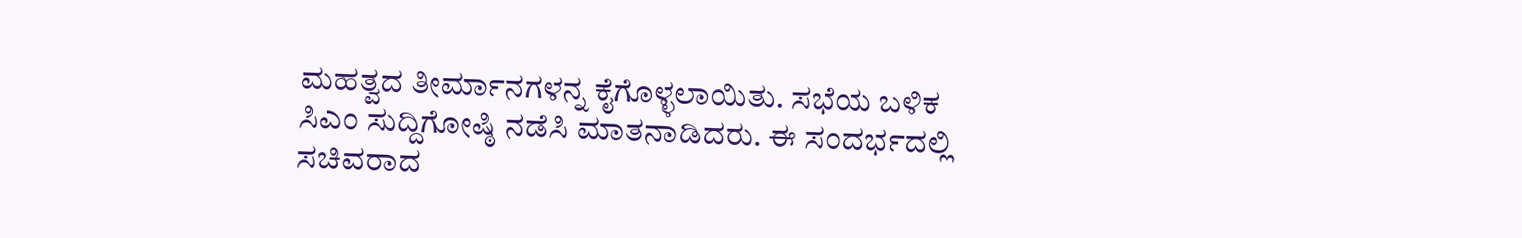ಮಹತ್ವದ ತೀರ್ಮಾನಗಳನ್ನ ಕೈಗೊಳ್ಳಲಾಯಿತು. ಸಭೆಯ ಬಳಿಕ ಸಿಎಂ ಸುದ್ದಿಗೋಷ್ಠಿ ನಡೆಸಿ ಮಾತನಾಡಿದರು. ಈ ಸಂದರ್ಭದಲ್ಲಿ ಸಚಿವರಾದ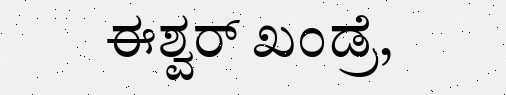ಈಶ್ವರ್ ಖಂಡ್ರೆ,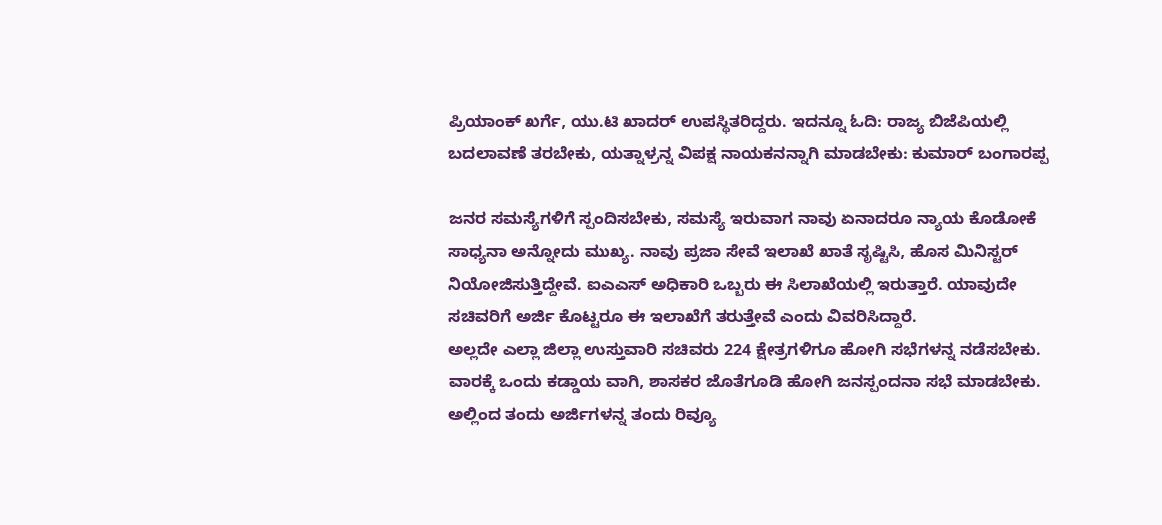ಪ್ರಿಯಾಂಕ್ ಖರ್ಗೆ, ಯು.ಟಿ ಖಾದರ್ ಉಪಸ್ಥಿತರಿದ್ದರು. ಇದನ್ನೂ ಓದಿ: ರಾಜ್ಯ ಬಿಜೆಪಿಯಲ್ಲಿ ಬದಲಾವಣೆ ತರಬೇಕು, ಯತ್ನಾಳ್ರನ್ನ ವಿಪಕ್ಷ ನಾಯಕನನ್ನಾಗಿ ಮಾಡಬೇಕು: ಕುಮಾರ್ ಬಂಗಾರಪ್ಪ

ಜನರ ಸಮಸ್ಯೆಗಳಿಗೆ ಸ್ಪಂದಿಸಬೇಕು, ಸಮಸ್ಯೆ ಇರುವಾಗ ನಾವು ಏನಾದರೂ ನ್ಯಾಯ ಕೊಡೋಕೆ ಸಾಧ್ಯನಾ ಅನ್ನೋದು ಮುಖ್ಯ. ನಾವು ಪ್ರಜಾ ಸೇವೆ ಇಲಾಖೆ ಖಾತೆ ಸೃಷ್ಟಿಸಿ, ಹೊಸ ಮಿನಿಸ್ಟರ್ ನಿಯೋಜಿಸುತ್ತಿದ್ದೇವೆ. ಐಎಎಸ್ ಅಧಿಕಾರಿ ಒಬ್ಬರು ಈ ಸಿಲಾಖೆಯಲ್ಲಿ ಇರುತ್ತಾರೆ. ಯಾವುದೇ ಸಚಿವರಿಗೆ ಅರ್ಜಿ ಕೊಟ್ಟರೂ ಈ ಇಲಾಖೆಗೆ ತರುತ್ತೇವೆ ಎಂದು ವಿವರಿಸಿದ್ದಾರೆ.
ಅಲ್ಲದೇ ಎಲ್ಲಾ ಜಿಲ್ಲಾ ಉಸ್ತುವಾರಿ ಸಚಿವರು 224 ಕ್ಷೇತ್ರಗಳಿಗೂ ಹೋಗಿ ಸಭೆಗಳನ್ನ ನಡೆಸಬೇಕು. ವಾರಕ್ಕೆ ಒಂದು ಕಡ್ಡಾಯ ವಾಗಿ, ಶಾಸಕರ ಜೊತೆಗೂಡಿ ಹೋಗಿ ಜನಸ್ಪಂದನಾ ಸಭೆ ಮಾಡಬೇಕು. ಅಲ್ಲಿಂದ ತಂದು ಅರ್ಜಿಗಳನ್ನ ತಂದು ರಿವ್ಯೂ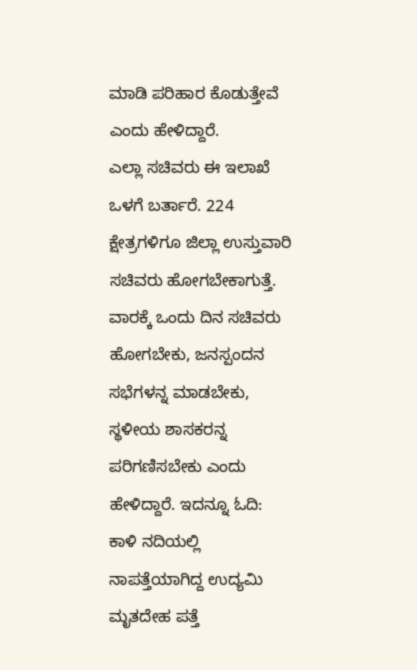ಮಾಡಿ ಪರಿಹಾರ ಕೊಡುತ್ತೇವೆ ಎಂದು ಹೇಳಿದ್ದಾರೆ.
ಎಲ್ಲಾ ಸಚಿವರು ಈ ಇಲಾಖೆ ಒಳಗೆ ಬರ್ತಾರೆ. 224 ಕ್ಷೇತ್ರಗಳಿಗೂ ಜಿಲ್ಲಾ ಉಸ್ತುವಾರಿ ಸಚಿವರು ಹೋಗಬೇಕಾಗುತ್ತೆ. ವಾರಕ್ಕೆ ಒಂದು ದಿನ ಸಚಿವರು ಹೋಗಬೇಕು, ಜನಸ್ಪಂದನ ಸಭೆಗಳನ್ನ ಮಾಡಬೇಕು, ಸ್ಥಳೀಯ ಶಾಸಕರನ್ನ ಪರಿಗಣಿಸಬೇಕು ಎಂದು ಹೇಳಿದ್ದಾರೆ. ಇದನ್ನೂ ಓದಿ: ಕಾಳಿ ನದಿಯಲ್ಲಿ ನಾಪತ್ತೆಯಾಗಿದ್ದ ಉದ್ಯಮಿ ಮೃತದೇಹ ಪತ್ತೆ